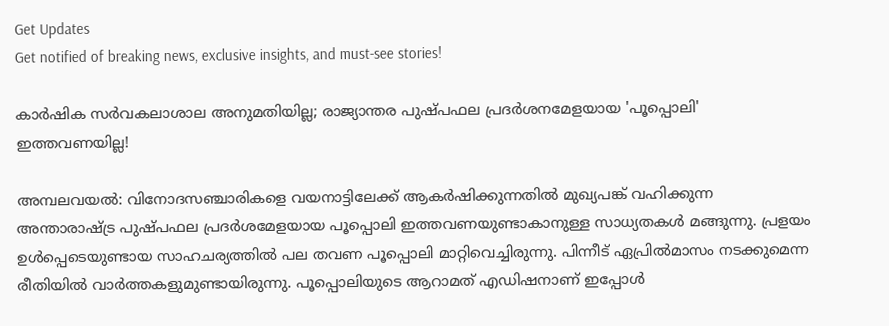Get Updates
Get notified of breaking news, exclusive insights, and must-see stories!

കാര്‍ഷിക സര്‍വകലാശാല അനുമതിയില്ല; രാജ്യാന്തര പുഷ്പഫല പ്രദര്‍ശനമേളയായ 'പൂപ്പൊലി' ഇത്തവണയില്ല!

അമ്പലവയല്‍: വിനോദസഞ്ചാരികളെ വയനാട്ടിലേക്ക് ആകര്‍ഷിക്കുന്നതില്‍ മുഖ്യപങ്ക് വഹിക്കുന്ന അന്താരാഷ്ട്ര പുഷ്പഫല പ്രദര്‍ശമേളയായ പൂപ്പൊലി ഇത്തവണയുണ്ടാകാനുള്ള സാധ്യതകള്‍ മങ്ങുന്നു. പ്രളയം ഉള്‍പ്പെടെയുണ്ടായ സാഹചര്യത്തില്‍ പല തവണ പൂപ്പൊലി മാറ്റിവെച്ചിരുന്നു. പിന്നീട് ഏപ്രില്‍മാസം നടക്കുമെന്ന രീതിയില്‍ വാര്‍ത്തകളുമുണ്ടായിരുന്നു. പൂപ്പൊലിയുടെ ആറാമത് എഡിഷനാണ് ഇപ്പോള്‍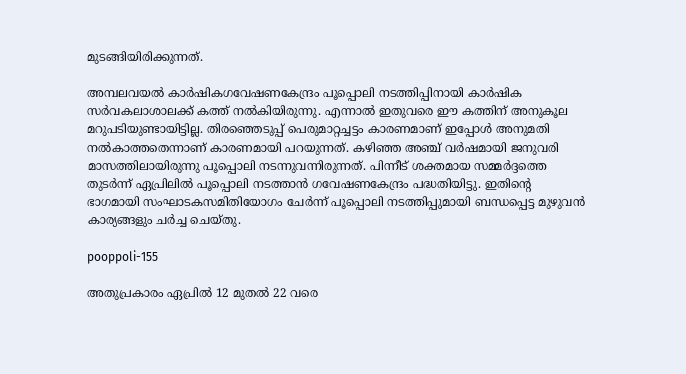മുടങ്ങിയിരിക്കുന്നത്.

അമ്പലവയല്‍ കാര്‍ഷികഗവേഷണകേന്ദ്രം പൂപ്പൊലി നടത്തിപ്പിനായി കാര്‍ഷിക സര്‍വകലാശാലക്ക് കത്ത് നല്‍കിയിരുന്നു. എന്നാല്‍ ഇതുവരെ ഈ കത്തിന് അനുകൂല മറുപടിയുണ്ടായിട്ടില്ല. തിരഞ്ഞെടുപ്പ് പെരുമാറ്റച്ചട്ടം കാരണമാണ് ഇപ്പോള്‍ അനുമതി നല്‍കാത്തതെന്നാണ് കാരണമായി പറയുന്നത്. കഴിഞ്ഞ അഞ്ച് വര്‍ഷമായി ജനുവരി മാസത്തിലായിരുന്നു പൂപ്പൊലി നടന്നുവന്നിരുന്നത്. പിന്നീട് ശക്തമായ സമ്മര്‍ദ്ദത്തെ തുടര്‍ന്ന് ഏപ്രിലില്‍ പൂപ്പൊലി നടത്താന്‍ ഗവേഷണകേന്ദ്രം പദ്ധതിയിട്ടു. ഇതിന്റെ ഭാഗമായി സംഘാടകസമിതിയോഗം ചേര്‍ന്ന് പൂപ്പൊലി നടത്തിപ്പുമായി ബന്ധപ്പെട്ട മുഴുവന്‍ കാര്യങ്ങളും ചര്‍ച്ച ചെയ്തു.

pooppoli-155

അതുപ്രകാരം ഏപ്രില്‍ 12 മുതല്‍ 22 വരെ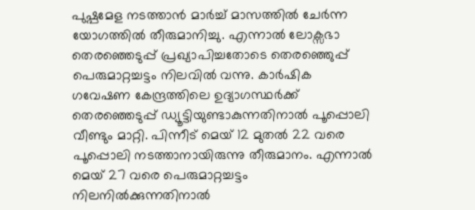പുഷ്പമേള നടത്താന്‍ മാര്‍ച്ച് മാസത്തില്‍ ചേര്‍ന്ന യോഗത്തില്‍ തീരുമാനിച്ചു. എന്നാല്‍ ലോക്സഭാ തെരഞ്ഞെടുപ്പ് പ്രഖ്യാപിച്ചതോടെ തെരഞ്ഞെുപ്പ് പെരുമാറ്റച്ചട്ടം നിലവില്‍ വന്നു. കാര്‍ഷിക ഗവേഷണ കേന്ദ്രത്തിലെ ഉദ്യാഗസ്ഥര്‍ക്ക് തെരഞ്ഞെടുപ്പ് ഡ്യൂട്ടിയുണ്ടാകുന്നതിനാല്‍ പൂപ്പൊലി വീണ്ടും മാറ്റി. പിന്നീട് മെയ് 12 മുതല്‍ 22 വരെ പൂപ്പൊലി നടത്താനായിരുന്നു തീരുമാനം. എന്നാല്‍ മെയ് 27 വരെ പെരുമാറ്റച്ചട്ടം നിലനില്‍ക്കുന്നതിനാല്‍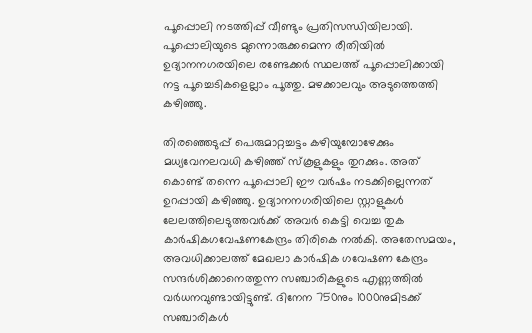പൂപ്പൊലി നടത്തിപ്പ് വീണ്ടും പ്രതിസന്ധിയിലായി. പൂപ്പൊലിയുടെ മുന്നൊരുക്കമെന്ന രീതിയില്‍ ഉദ്യാനനഗരയിലെ രണ്ടേക്കര്‍ സ്ഥലത്ത് പൂപ്പൊലിക്കായി നട്ട പൂച്ചെടികളെല്ലാം പൂത്തു. മഴക്കാലവും അടുത്തെത്തി കഴിഞ്ഞു.

തിരഞ്ഞെടുപ്പ് പെരുമാറ്റച്ചട്ടം കഴിയുമ്പോഴേക്കും മധ്യവേനലവധി കഴിഞ്ഞ് സ്‌കൂളുകളും തുറക്കും. അത് കൊണ്ട് തന്നെ പൂപ്പൊലി ഈ വര്‍ഷം നടക്കില്ലെന്നത് ഉറപ്പായി കഴിഞ്ഞു. ഉദ്യാനനഗരിയിലെ സ്റ്റാളുകള്‍ ലേലത്തിലെടുത്തവര്‍ക്ക് അവര്‍ കെട്ടി വെച്ച തുക കാര്‍ഷികഗവേഷണകേന്ദ്രം തിരികെ നല്‍കി. അതേസമയം, അവധിക്കാലത്ത് മേഖലാ കാര്‍ഷിക ഗവേഷണ കേന്ദ്രം സന്ദര്‍ശിക്കാനെത്തുന്ന സഞ്ചാരികളുടെ എണ്ണത്തില്‍ വര്‍ധനവുണ്ടായിട്ടുണ്ട്. ദിനേന 750നും 1000നുമിടക്ക് സഞ്ചാരികള്‍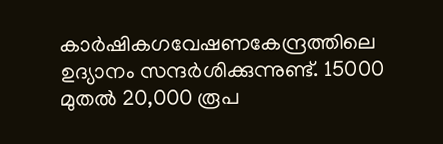കാര്‍ഷികഗവേഷണകേന്ദ്രത്തിലെ ഉദ്യാനം സന്ദര്‍ശിക്കുന്നുണ്ട്. 15000 മുതല്‍ 20,000 രൂപ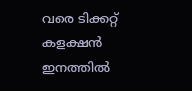വരെ ടിക്കറ്റ് കളക്ഷന്‍ ഇനത്തില്‍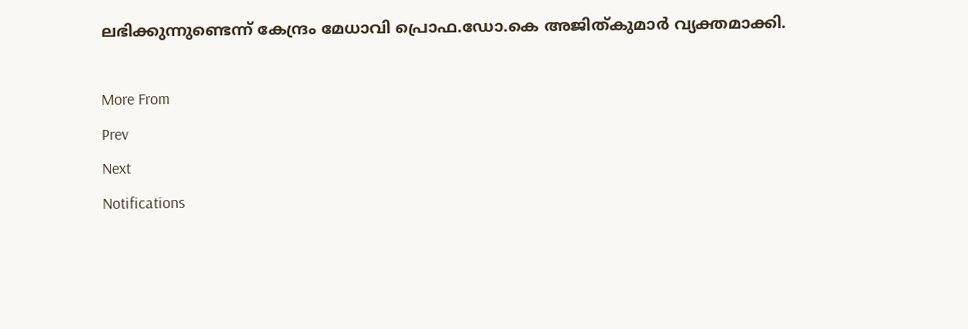ലഭിക്കുന്നുണ്ടെന്ന് കേന്ദ്രം മേധാവി പ്രൊഫ.ഡോ.കെ അജിത്കുമാര്‍ വ്യക്തമാക്കി.

More From
Prev
Next
Notifications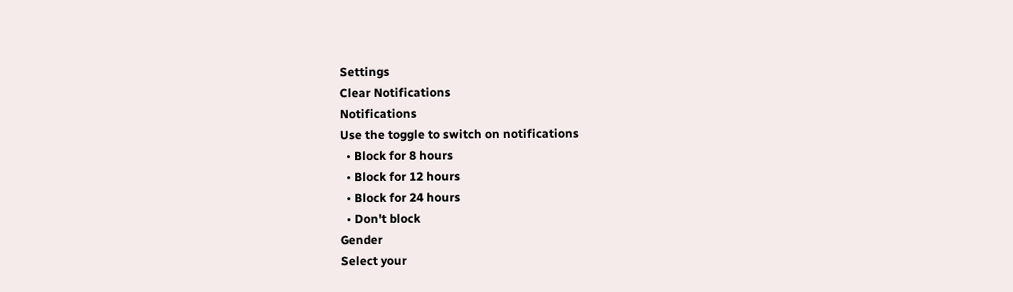Settings
Clear Notifications
Notifications
Use the toggle to switch on notifications
  • Block for 8 hours
  • Block for 12 hours
  • Block for 24 hours
  • Don't block
Gender
Select your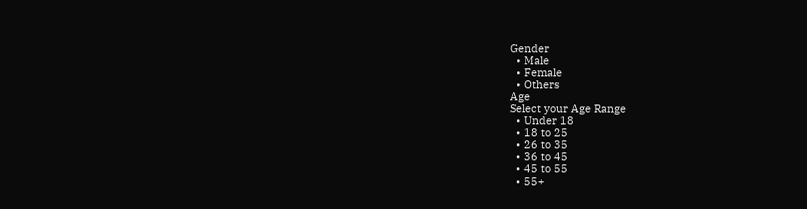Gender
  • Male
  • Female
  • Others
Age
Select your Age Range
  • Under 18
  • 18 to 25
  • 26 to 35
  • 36 to 45
  • 45 to 55
  • 55+